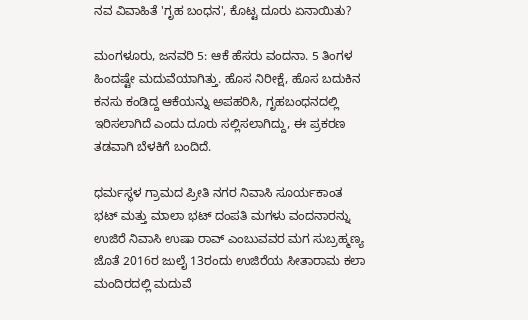ನವ ವಿವಾಹಿತೆ 'ಗೃಹ ಬಂಧನ', ಕೊಟ್ಟ ದೂರು ಏನಾಯಿತು?

ಮಂಗಳೂರು, ಜನವರಿ 5: ಆಕೆ ಹೆಸರು ವಂದನಾ. 5 ತಿಂಗಳ ಹಿಂದಷ್ಟೇ ಮದುವೆಯಾಗಿತ್ತು. ಹೊಸ ನಿರೀಕ್ಷೆ, ಹೊಸ ಬದುಕಿನ ಕನಸು ಕಂಡಿದ್ದ ಆಕೆಯನ್ನು ಅಪಹರಿಸಿ, ಗೃಹಬಂಧನದಲ್ಲಿ ಇರಿಸಲಾಗಿದೆ ಎಂದು ದೂರು ಸಲ್ಲಿಸಲಾಗಿದ್ದು, ಈ ಪ್ರಕರಣ ತಡವಾಗಿ ಬೆಳಕಿಗೆ ಬಂದಿದೆ.

ಧರ್ಮಸ್ಥಳ ಗ್ರಾಮದ ಪ್ರೀತಿ ನಗರ ನಿವಾಸಿ ಸೂರ್ಯಕಾಂತ ಭಟ್ ಮತ್ತು ಮಾಲಾ ಭಟ್ ದಂಪತಿ ಮಗಳು ವಂದನಾರನ್ನು ಉಜಿರೆ ನಿವಾಸಿ ಉಷಾ ರಾವ್ ಎಂಬುವವರ ಮಗ ಸುಬ್ರಹ್ಮಣ್ಯ ಜೊತೆ 2016ರ ಜುಲೈ 13ರಂದು ಉಜಿರೆಯ ಸೀತಾರಾಮ ಕಲಾ ಮಂದಿರದಲ್ಲಿ ಮದುವೆ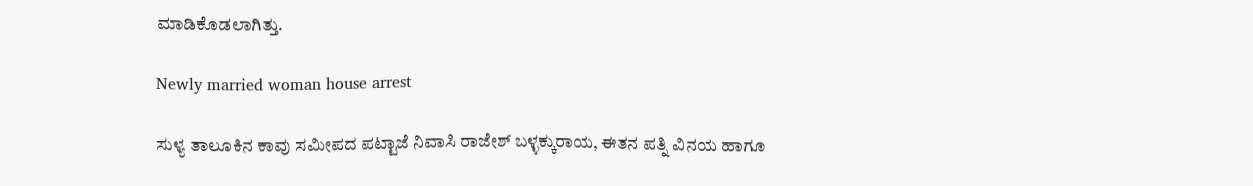ಮಾಡಿಕೊಡಲಾಗಿತ್ತು.

Newly married woman house arrest

ಸುಳ್ಯ ತಾಲೂಕಿನ ಕಾವು ಸಮೀಪದ ಪಟ್ಟಾಜೆ ನಿವಾಸಿ ರಾಜೇಶ್ ಬಳ್ಳಕ್ಕುರಾಯ, ಈತನ ಪತ್ನಿ ವಿನಯ ಹಾಗೂ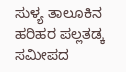ಸುಳ್ಯ ತಾಲೂಕಿನ ಹರಿಹರ ಪಲ್ಲತಡ್ಕ ಸಮೀಪದ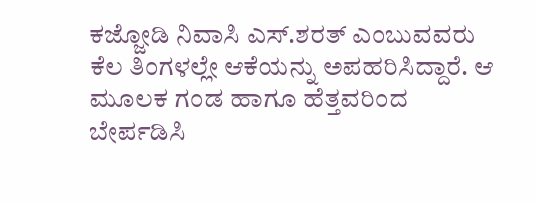ಕಜ್ಜೋಡಿ ನಿವಾಸಿ ಎಸ್.ಶರತ್ ಎಂಬುವವರು ಕೆಲ ತಿಂಗಳಲ್ಲೇ ಆಕೆಯನ್ನು ಅಪಹರಿಸಿದ್ದಾರೆ. ಆ ಮೂಲಕ ಗಂಡ ಹಾಗೂ ಹೆತ್ತವರಿಂದ ಬೇರ್ಪಡಿಸಿ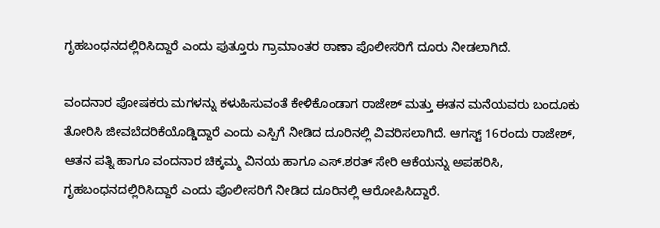ಗೃಹಬಂಧನದಲ್ಲಿರಿಸಿದ್ದಾರೆ ಎಂದು ಪುತ್ತೂರು ಗ್ರಾಮಾಂತರ ಠಾಣಾ ಪೊಲೀಸರಿಗೆ ದೂರು ನೀಡಲಾಗಿದೆ.

ವಂದನಾರ ಪೋಷಕರು ಮಗಳನ್ನು ಕಳುಹಿಸುವಂತೆ ಕೇಳಿಕೊಂಡಾಗ ರಾಜೇಶ್ ಮತ್ತು ಈತನ ಮನೆಯವರು ಬಂದೂಕು ತೋರಿಸಿ ಜೀವಬೆದರಿಕೆಯೊಡ್ಡಿದ್ದಾರೆ ಎಂದು ಎಸ್ಪಿಗೆ ನೀಡಿದ ದೂರಿನಲ್ಲಿ ವಿವರಿಸಲಾಗಿದೆ. ಆಗಸ್ಟ್ 16ರಂದು ರಾಜೇಶ್, ಆತನ ಪತ್ನಿ ಹಾಗೂ ವಂದನಾರ ಚಿಕ್ಕಮ್ಮ ವಿನಯ ಹಾಗೂ ಎಸ್.ಶರತ್ ಸೇರಿ ಆಕೆಯನ್ನು ಅಪಹರಿಸಿ, ಗೃಹಬಂಧನದಲ್ಲಿರಿಸಿದ್ದಾರೆ ಎಂದು ಪೊಲೀಸರಿಗೆ ನೀಡಿದ ದೂರಿನಲ್ಲಿ ಆರೋಪಿಸಿದ್ದಾರೆ.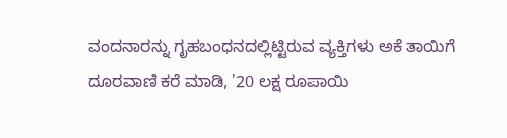ವಂದನಾರನ್ನು ಗೃಹಬಂಧನದಲ್ಲಿಟ್ಟಿರುವ ವ್ಯಕ್ತಿಗಳು ಅಕೆ ತಾಯಿಗೆ ದೂರವಾಣಿ ಕರೆ ಮಾಡಿ, '20 ಲಕ್ಷ ರೂಪಾಯಿ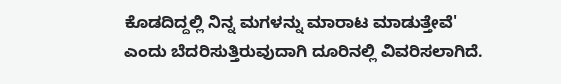ಕೊಡದಿದ್ದಲ್ಲಿ ನಿನ್ನ ಮಗಳನ್ನು ಮಾರಾಟ ಮಾಡುತ್ತೇವೆ' ಎಂದು ಬೆದರಿಸುತ್ತಿರುವುದಾಗಿ ದೂರಿನಲ್ಲಿ ವಿವರಿಸಲಾಗಿದೆ.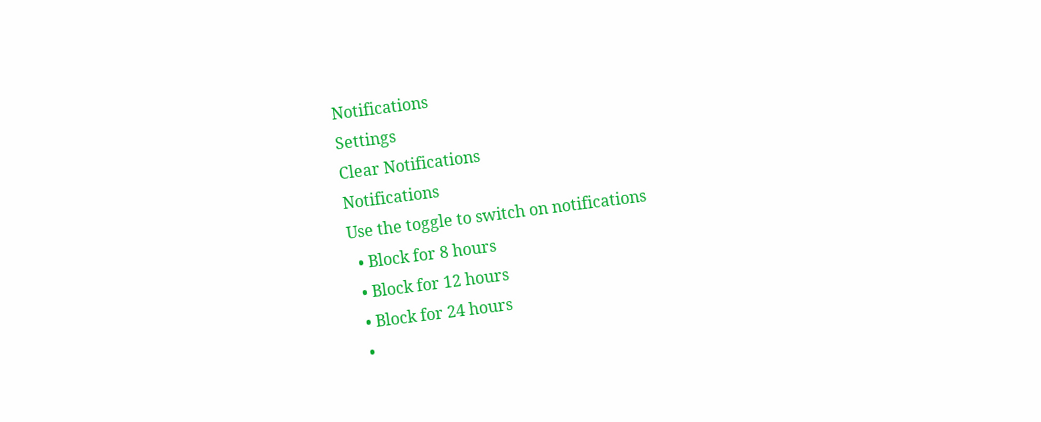Notifications
Settings
Clear Notifications
Notifications
Use the toggle to switch on notifications
  • Block for 8 hours
  • Block for 12 hours
  • Block for 24 hours
  •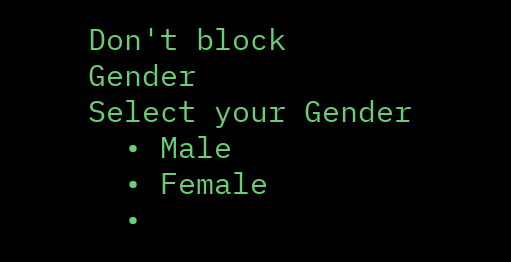Don't block
Gender
Select your Gender
  • Male
  • Female
  •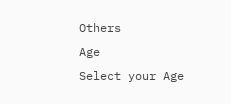Others
Age
Select your Age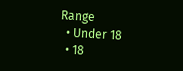Range
  • Under 18
  • 18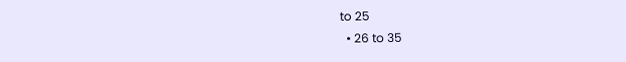to 25
  • 26 to 35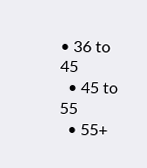• 36 to 45
  • 45 to 55
  • 55+